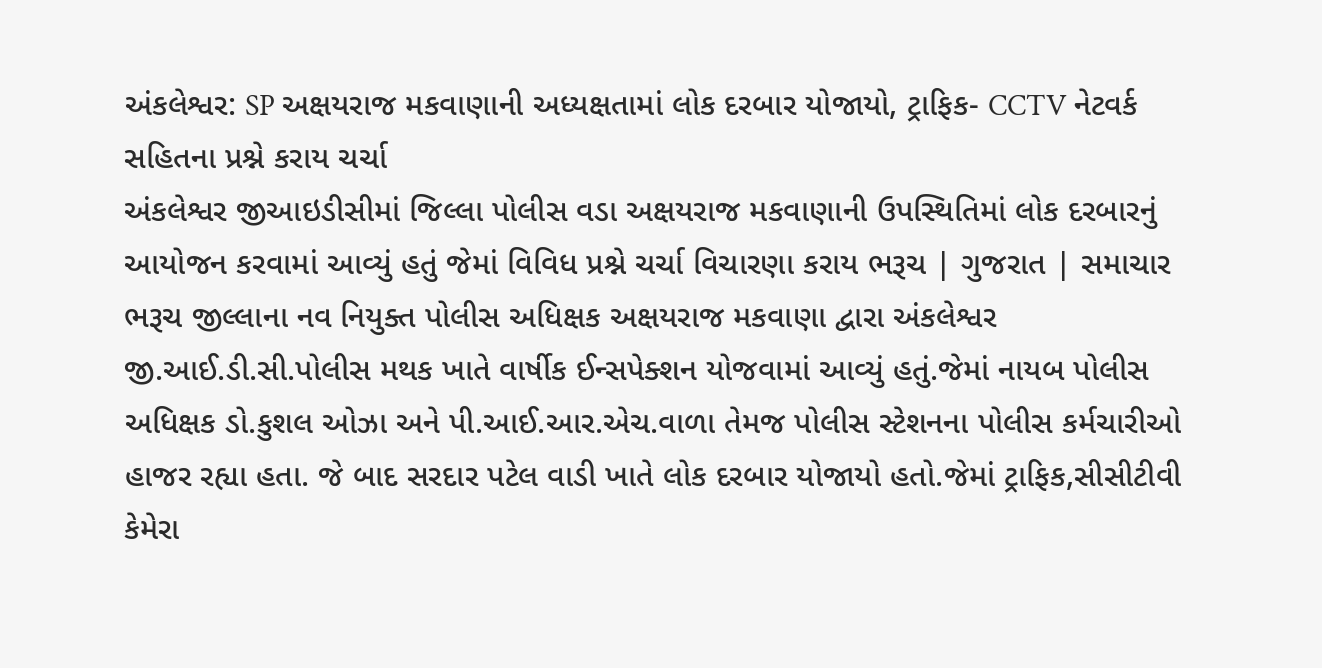અંકલેશ્વર: SP અક્ષયરાજ મકવાણાની અધ્યક્ષતામાં લોક દરબાર યોજાયો, ટ્રાફિક- CCTV નેટવર્ક સહિતના પ્રશ્ને કરાય ચર્ચા
અંકલેશ્વર જીઆઇડીસીમાં જિલ્લા પોલીસ વડા અક્ષયરાજ મકવાણાની ઉપસ્થિતિમાં લોક દરબારનું આયોજન કરવામાં આવ્યું હતું જેમાં વિવિધ પ્રશ્ને ચર્ચા વિચારણા કરાય ભરૂચ | ગુજરાત | સમાચાર
ભરૂચ જીલ્લાના નવ નિયુક્ત પોલીસ અધિક્ષક અક્ષયરાજ મકવાણા દ્વારા અંકલેશ્વર જી.આઈ.ડી.સી.પોલીસ મથક ખાતે વાર્ષીક ઈન્સપેક્શન યોજવામાં આવ્યું હતું.જેમાં નાયબ પોલીસ અધિક્ષક ડો.કુશલ ઓઝા અને પી.આઈ.આર.એચ.વાળા તેમજ પોલીસ સ્ટેશનના પોલીસ કર્મચારીઓ હાજર રહ્યા હતા. જે બાદ સરદાર પટેલ વાડી ખાતે લોક દરબાર યોજાયો હતો.જેમાં ટ્રાફિક,સીસીટીવી કેમેરા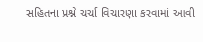સહિતના પ્રશ્ને ચર્ચા વિચારણા કરવામાં આવી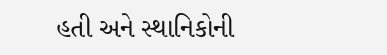હતી અને સ્થાનિકોની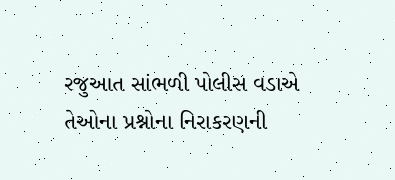રજુઆત સાંભળી પોલીસ વડાએ તેઓના પ્રશ્નોના નિરાકરણની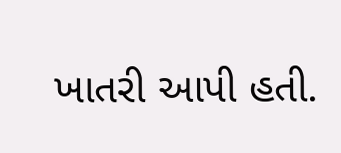ખાતરી આપી હતી.